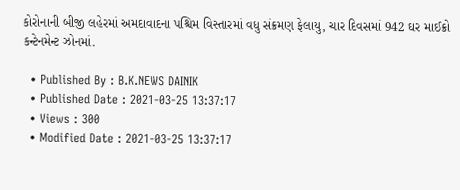કોરોનાની બીજી લહેરમાં અમદાવાદના પશ્ચિમ વિસ્તારમાં વધુ સંક્રમણ ફેલાયુ, ચાર દિવસમાં 942 ઘર માઈક્રો કન્ટેનમેન્ટ ઝોનમાં.

  • Published By : B.K.NEWS DAINIK
  • Published Date : 2021-03-25 13:37:17
  • Views : 300
  • Modified Date : 2021-03-25 13:37:17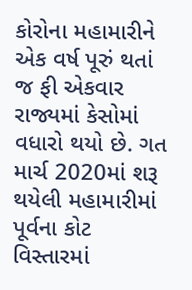કોરોના મહામારીને એક વર્ષ પૂરું થતાં જ ફી એકવાર રાજ્યમાં કેસોમાં વધારો થયો છે. ગત માર્ચ 2020માં શરૂ થયેલી મહામારીમાં પૂર્વના કોટ વિસ્તારમાં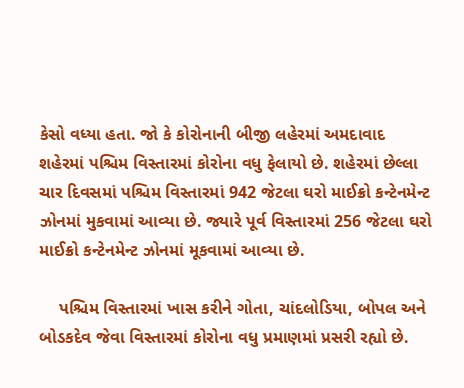કેસો વધ્યા હતા. જો કે કોરોનાની બીજી લહેરમાં અમદાવાદ શહેરમાં પશ્ચિમ વિસ્તારમાં કોરોના વધુ ફેલાયો છે. શહેરમાં છેલ્લા ચાર દિવસમાં પશ્ચિમ વિસ્તારમાં 942 જેટલા ઘરો માઈક્રો કન્ટેનમેન્ટ ઝોનમાં મુકવામાં આવ્યા છે. જ્યારે પૂર્વ વિસ્તારમાં 256 જેટલા ઘરો માઈક્રો કન્ટેનમેન્ટ ઝોનમાં મૂકવામાં આવ્યા છે.

    પશ્ચિમ વિસ્તારમાં ખાસ કરીને ગોતા, ચાંદલોડિયા, બોપલ અને બોડકદેવ જેવા વિસ્તારમાં કોરોના વધુ પ્રમાણમાં પ્રસરી રહ્યો છે.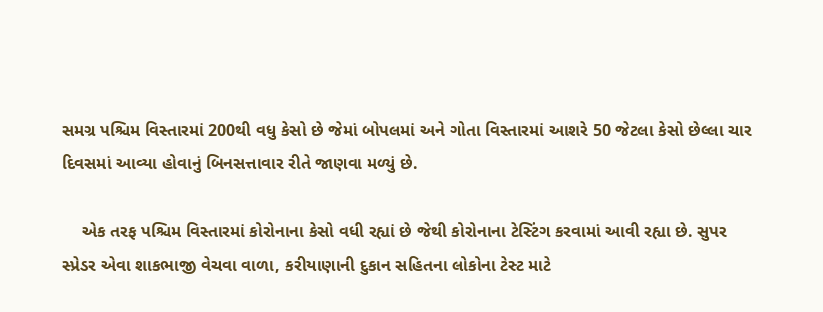સમગ્ર પશ્ચિમ વિસ્તારમાં 200થી વધુ કેસો છે જેમાં બોપલમાં અને ગોતા વિસ્તારમાં આશરે 50 જેટલા કેસો છેલ્લા ચાર દિવસમાં આવ્યા હોવાનું બિનસત્તાવાર રીતે જાણવા મળ્યું છે.

    એક તરફ પશ્ચિમ વિસ્તારમાં કોરોનાના કેસો વધી રહ્યાં છે જેથી કોરોનાના ટેસ્ટિંગ કરવામાં આવી રહ્યા છે. સુપર સ્પ્રેડર એવા શાકભાજી વેચવા વાળા, કરીયાણાની દુકાન સહિતના લોકોના ટેસ્ટ માટે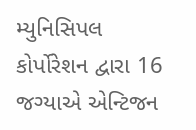મ્યુનિસિપલ કોર્પોરેશન દ્વારા 16 જગ્યાએ એન્ટિજન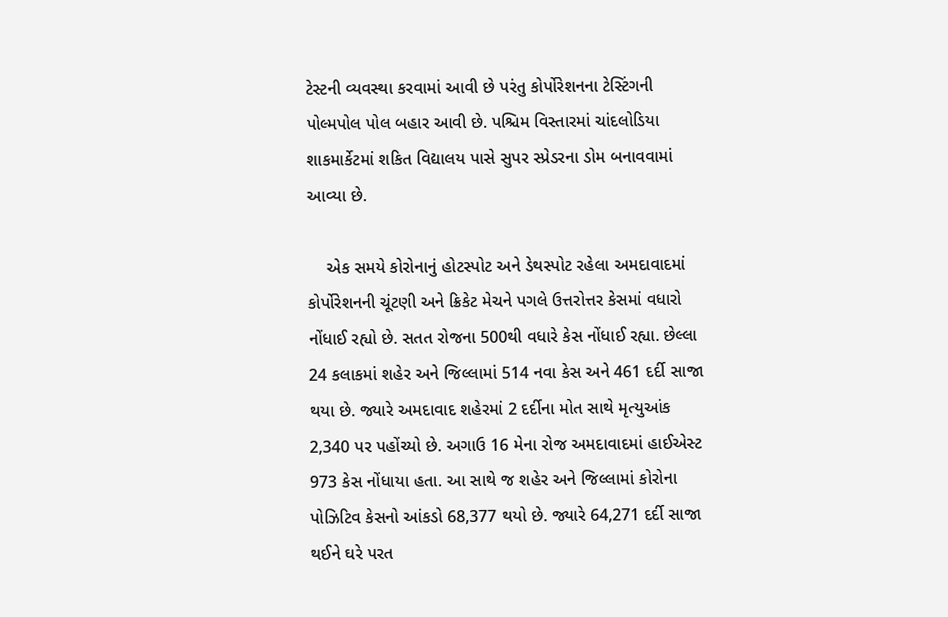ટેસ્ટની વ્યવસ્થા કરવામાં આવી છે પરંતુ કોર્પોરેશનના ટેસ્ટિંગની પોલ્મપોલ પોલ બહાર આવી છે. પશ્ચિમ વિસ્તારમાં ચાંદલોડિયા શાકમાર્કેટમાં શકિત વિદ્યાલય પાસે સુપર સ્પ્રેડરના ડોમ બનાવવામાં આવ્યા છે.

    એક સમયે કોરોનાનું હોટસ્પોટ અને ડેથસ્પોટ રહેલા અમદાવાદમાં કોર્પોરેશનની ચૂંટણી અને ક્રિકેટ મેચને પગલે ઉત્તરોત્તર કેસમાં વધારો નોંધાઈ રહ્યો છે. સતત રોજના 500થી વધારે કેસ નોંધાઈ રહ્યા. છેલ્લા 24 કલાકમાં શહેર અને જિલ્લામાં 514 નવા કેસ અને 461 દર્દી સાજા થયા છે. જ્યારે અમદાવાદ શહેરમાં 2 દર્દીના મોત સાથે મૃત્યુઆંક 2,340 પર પહોંચ્યો છે. અગાઉ 16 મેના રોજ અમદાવાદમાં હાઈએસ્ટ 973 કેસ નોંધાયા હતા. આ સાથે જ શહેર અને જિલ્લામાં કોરોના પોઝિટિવ કેસનો આંકડો 68,377 થયો છે. જ્યારે 64,271 દર્દી સાજા થઈને ઘરે પરત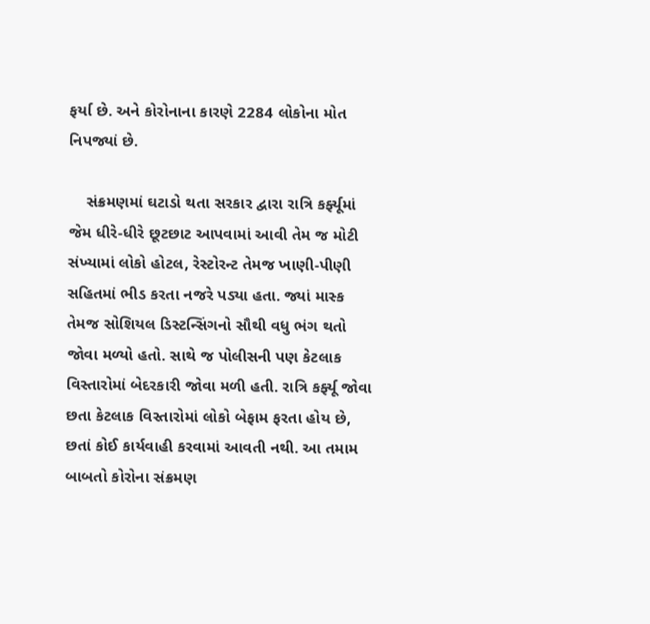ફર્યા છે. અને કોરોનાના કારણે 2284 લોકોના મોત નિપજ્યાં છે.

    સંક્રમણમાં ઘટાડો થતા સરકાર દ્વારા રાત્રિ કર્ફ્યૂમાં જેમ ધીરે-ધીરે છૂટછાટ આપવામાં આવી તેમ જ મોટી સંખ્યામાં લોકો હોટલ, રેસ્ટોરન્ટ તેમજ ખાણી-પીણી સહિતમાં ભીડ કરતા નજરે પડ્યા હતા. જ્યાં માસ્ક તેમજ સોશિયલ ડિસ્ટન્સિંગનો સૌથી વધુ ભંગ થતો જોવા મળ્યો હતો. સાથે જ પોલીસની પણ કેટલાક વિસ્તારોમાં બેદરકારી જોવા મળી હતી. રાત્રિ કર્ફ્યૂ જોવા છતા કેટલાક વિસ્તારોમાં લોકો બેફામ ફરતા હોય છે, છતાં કોઈ કાર્યવાહી કરવામાં આવતી નથી. આ તમામ બાબતો કોરોના સંક્રમણ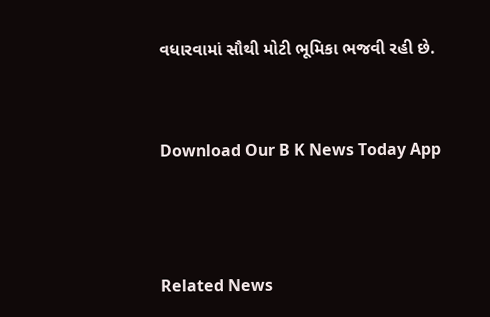વધારવામાં સૌથી મોટી ભૂમિકા ભજવી રહી છે.


Download Our B K News Today App



Related News